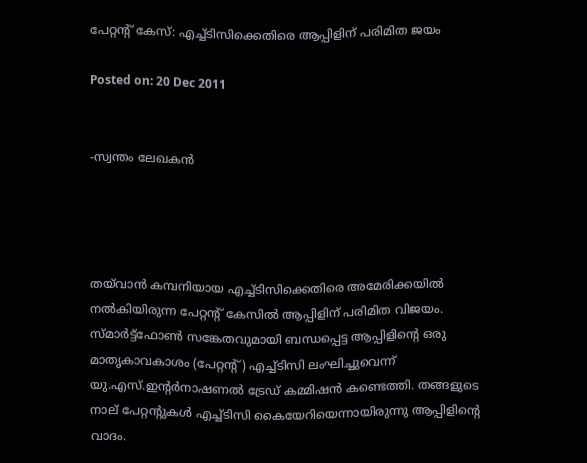പേറ്റന്റ് കേസ്: എച്ച്ടിസിക്കെതിരെ ആപ്പിളിന് പരിമിത ജയം

Posted on: 20 Dec 2011


-സ്വന്തം ലേഖകന്‍




തയ്‌വാന്‍ കമ്പനിയായ എച്ച്ടിസിക്കെതിരെ അമേരിക്കയില്‍ നല്‍കിയിരുന്ന പേറ്റന്റ് കേസില്‍ ആപ്പിളിന് പരിമിത വിജയം. സ്മാര്‍ട്ട്‌ഫോണ്‍ സങ്കേതവുമായി ബന്ധപ്പെട്ട ആപ്പിളിന്റെ ഒരു മാതൃകാവകാശം (പേറ്റന്റ്) എച്ച്ടിസി ലംഘിച്ചുവെന്ന് യു.എസ്.ഇന്റര്‍നാഷണല്‍ ട്രേഡ് കമ്മിഷന്‍ കണ്ടെത്തി. തങ്ങളുടെ നാല് പേറ്റന്റുകള്‍ എച്ച്ടിസി കൈയേറിയെന്നായിരുന്നു ആപ്പിളിന്റെ വാദം.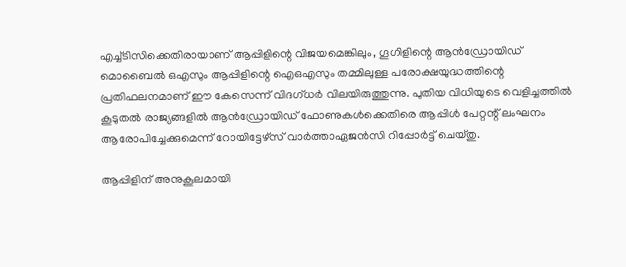എച്ച്ടിസിക്കെതിരായാണ് ആപ്പിളിന്റെ വിജയമെങ്കിലും, ഗൂഗിളിന്റെ ആന്‍ഡ്രോയിഡ് മൊബൈല്‍ ഒഎസും ആപ്പിളിന്റെ ഐഒഎസും തമ്മിലുള്ള പരോക്ഷയുദ്ധത്തിന്റെ പ്രതിഫലനമാണ് ഈ കേസെന്ന് വിദഗ്ധര്‍ വിലയിരുത്തുന്നു. പുതിയ വിധിയുടെ വെളിച്ചത്തില്‍ കൂടുതല്‍ രാജ്യങ്ങളില്‍ ആന്‍ഡ്രോയിഡ് ഫോണുകള്‍ക്കെതിരെ ആപ്പിള്‍ പേറ്റന്റ് ലംഘനം ആരോപിച്ചേക്കുമെന്ന് റോയിട്ടേഴ്‌സ് വാര്‍ത്താഏജന്‍സി റിപ്പോര്‍ട്ട് ചെയ്തു.

ആപ്പിളിന് അനുകൂലമായി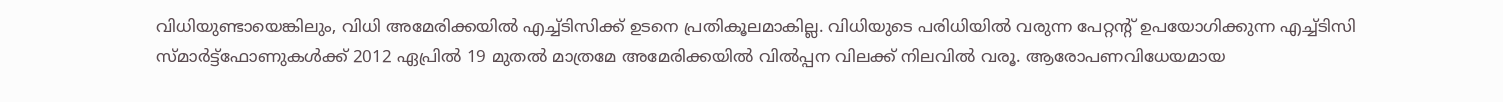വിധിയുണ്ടായെങ്കിലും, വിധി അമേരിക്കയില്‍ എച്ച്ടിസിക്ക് ഉടനെ പ്രതികൂലമാകില്ല. വിധിയുടെ പരിധിയില്‍ വരുന്ന പേറ്റന്റ് ഉപയോഗിക്കുന്ന എച്ച്ടിസി സ്മാര്‍ട്ട്‌ഫോണുകള്‍ക്ക് 2012 ഏപ്രില്‍ 19 മുതല്‍ മാത്രമേ അമേരിക്കയില്‍ വില്‍പ്പന വിലക്ക് നിലവില്‍ വരൂ. ആരോപണവിധേയമായ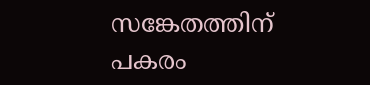സങ്കേതത്തിന് പകരം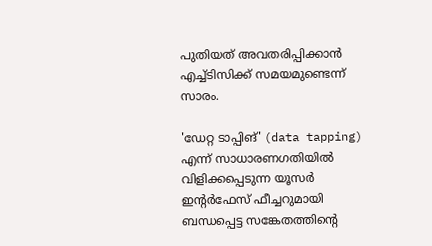പുതിയത് അവതരിപ്പിക്കാന്‍ എച്ച്ടിസിക്ക് സമയമുണ്ടെന്ന് സാരം.

'ഡേറ്റ ടാപ്പിങ്' (data tapping) എന്ന് സാധാരണഗതിയില്‍ വിളിക്കപ്പെടുന്ന യൂസര്‍ ഇന്റര്‍ഫേസ് ഫീച്ചറുമായി ബന്ധപ്പെട്ട സങ്കേതത്തിന്റെ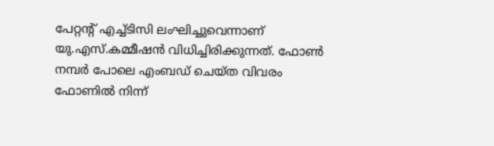പേറ്റന്റ് എച്ച്ടിസി ലംഘിച്ചുവെന്നാണ് യു.എസ്.കമ്മീഷന്‍ വിധിച്ചിരിക്കുന്നത്. ഫോണ്‍ നമ്പര്‍ പോലെ എംബഡ് ചെയ്ത വിവരം ഫോണില്‍ നിന്ന്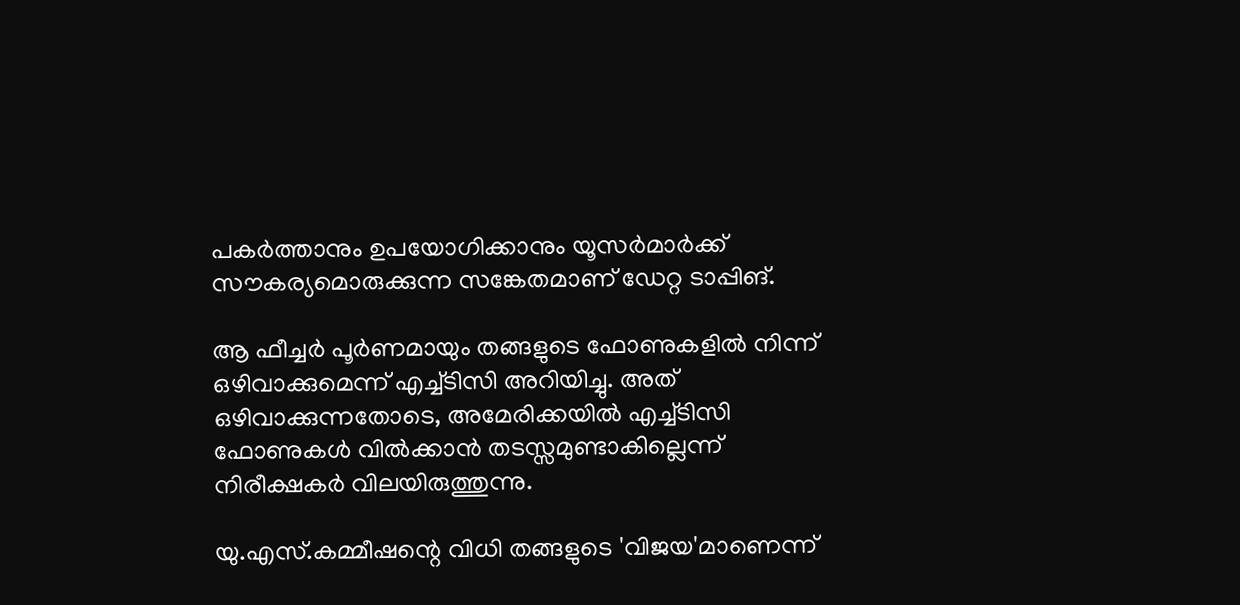പകര്‍ത്താനും ഉപയോഗിക്കാനും യൂസര്‍മാര്‍ക്ക് സൗകര്യമൊരുക്കുന്ന സങ്കേതമാണ് ഡേറ്റ ടാപ്പിങ്.

ആ ഫീച്ചര്‍ പൂര്‍ണമായും തങ്ങളുടെ ഫോണുകളില്‍ നിന്ന് ഒഴിവാക്കുമെന്ന് എച്ച്ടിസി അറിയിച്ചു. അത് ഒഴിവാക്കുന്നതോടെ, അമേരിക്കയില്‍ എച്ച്ടിസി ഫോണുകള്‍ വില്‍ക്കാന്‍ തടസ്സമുണ്ടാകില്ലെന്ന് നിരീക്ഷകര്‍ വിലയിരുത്തുന്നു.

യു.എസ്.കമ്മീഷന്റെ വിധി തങ്ങളുടെ 'വിജയ'മാണെന്ന്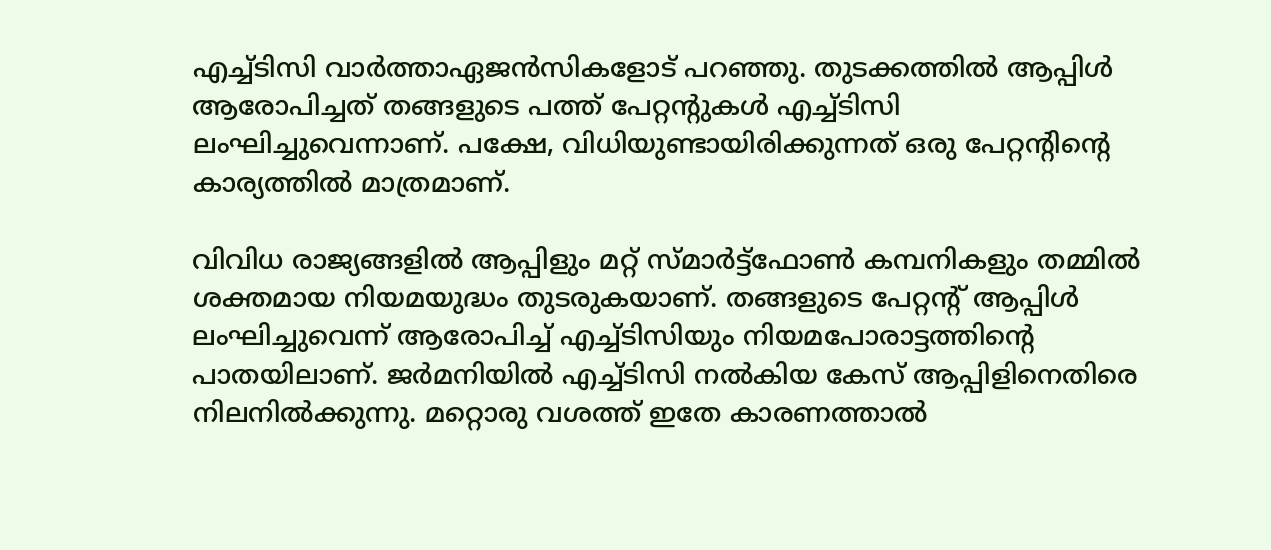എച്ച്ടിസി വാര്‍ത്താഏജന്‍സികളോട് പറഞ്ഞു. തുടക്കത്തില്‍ ആപ്പിള്‍ ആരോപിച്ചത് തങ്ങളുടെ പത്ത് പേറ്റന്റുകള്‍ എച്ച്ടിസി ലംഘിച്ചുവെന്നാണ്. പക്ഷേ, വിധിയുണ്ടായിരിക്കുന്നത് ഒരു പേറ്റന്റിന്റെ കാര്യത്തില്‍ മാത്രമാണ്.

വിവിധ രാജ്യങ്ങളില്‍ ആപ്പിളും മറ്റ് സ്മാര്‍ട്ട്‌ഫോണ്‍ കമ്പനികളും തമ്മില്‍ ശക്തമായ നിയമയുദ്ധം തുടരുകയാണ്. തങ്ങളുടെ പേറ്റന്റ് ആപ്പിള്‍ ലംഘിച്ചുവെന്ന് ആരോപിച്ച് എച്ച്ടിസിയും നിയമപോരാട്ടത്തിന്റെ പാതയിലാണ്. ജര്‍മനിയില്‍ എച്ച്ടിസി നല്‍കിയ കേസ് ആപ്പിളിനെതിരെ നിലനില്‍ക്കുന്നു. മറ്റൊരു വശത്ത് ഇതേ കാരണത്താല്‍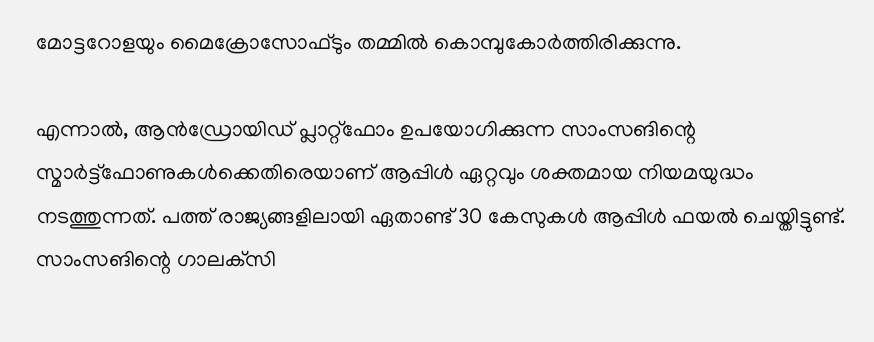മോട്ടറോളയും മൈക്രോസോഫ്ടും തമ്മില്‍ കൊമ്പുകോര്‍ത്തിരിക്കുന്നു.

എന്നാല്‍, ആന്‍ഡ്രോയിഡ് പ്ലാറ്റ്‌ഫോം ഉപയോഗിക്കുന്ന സാംസങിന്റെ സ്മാര്‍ട്ട്‌ഫോണുകള്‍ക്കെതിരെയാണ് ആപ്പിള്‍ ഏറ്റവും ശക്തമായ നിയമയുദ്ധം നടത്തുന്നത്. പത്ത് രാജ്യങ്ങളിലായി ഏതാണ്ട് 30 കേസുകള്‍ ആപ്പിള്‍ ഫയല്‍ ചെയ്തിട്ടുണ്ട്. സാംസങിന്റെ ഗാലക്‌സി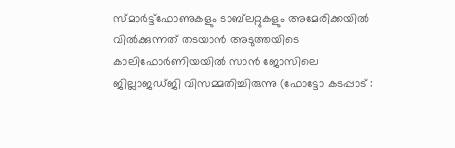സ്മാര്‍ട്ട്‌ഫോണുകളും ടാബ്‌ലറ്റുകളും അമേരിക്കയില്‍ വില്‍ക്കുന്നത് തടയാന്‍ അടുത്തയിടെ കാലിഫോര്‍ണിയയില്‍ സാന്‍ ജോസിലെ ജില്ലാജഡ്ജി വിസമ്മതിച്ചിരുന്നു (ഫോട്ടോ കടപ്പാട് :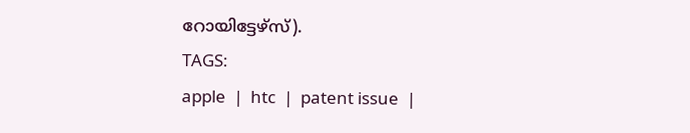റോയിട്ടേഴ്‌സ്).
TAGS:
apple  |  htc  |  patent issue  |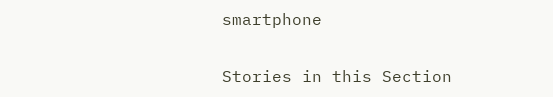smartphone


Stories in this Section